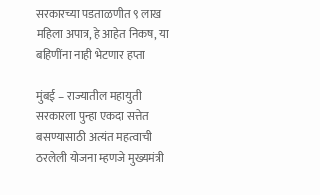सरकारच्या पडताळणीत ९ लाख महिला अपात्र, हे आहेत निकष, या बहिणींना नाही भेटणार हप्ता

मुंबई – राज्यातील महायुती सरकारला पुन्हा एकदा सत्तेत बसण्यासाठी अत्यंत महत्वाची ठरलेली योजना म्हणजे मुख्यमंत्री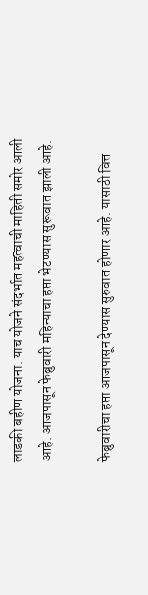लाडकी बहीण योजना. याच योजने संदर्भात महत्वाची माहिती समोर आली आहे. आजपासून फेब्रुवारी महिन्याचा हप्ता भेटण्यास सुरूवात झाली आहे.

फेब्रुवारीचा हप्ता आजपासून देण्यास सुरुवात होणार आहे. यासाठी वित्त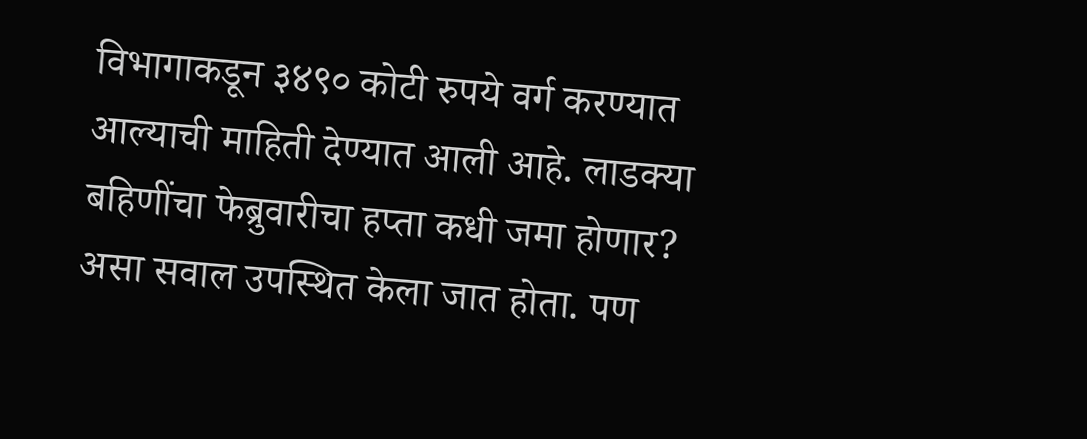विभागाकडून ३४९० कोटी रुपये वर्ग करण्यात आल्याची माहिती देण्यात आली आहे. लाडक्या बहिणींचा फेब्रुवारीचा हप्ता कधी जमा होणार? असा सवाल उपस्थित केला जात होता. पण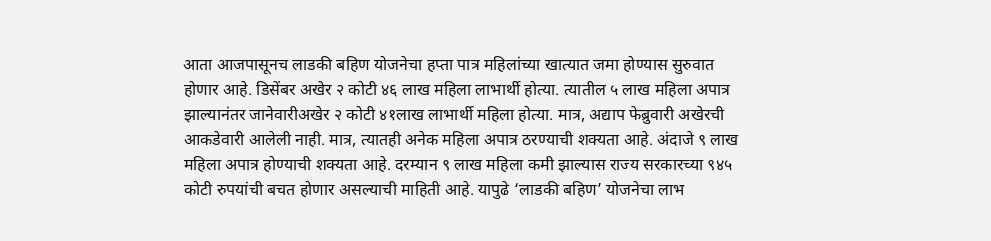आता आजपासूनच लाडकी बहिण योजनेचा हप्ता पात्र महिलांच्या खात्यात जमा होण्यास सुरुवात होणार आहे. डिसेंबर अखेर २ कोटी ४६ लाख महिला लाभार्थी होत्या. त्यातील ५ लाख महिला अपात्र झाल्यानंतर जानेवारीअखेर २ कोटी ४१लाख लाभार्थी महिला होत्या. मात्र, अद्याप फेब्रुवारी अखेरची आकडेवारी आलेली नाही. मात्र, त्यातही अनेक महिला अपात्र ठरण्याची शक्यता आहे. अंदाजे ९ लाख महिला अपात्र होण्याची शक्यता आहे. दरम्यान ९ लाख महिला कमी झाल्यास राज्य सरकारच्या ९४५ कोटी रुपयांची बचत होणार असल्याची माहिती आहे. यापुढे ‘लाडकी बहिण’ योजनेचा लाभ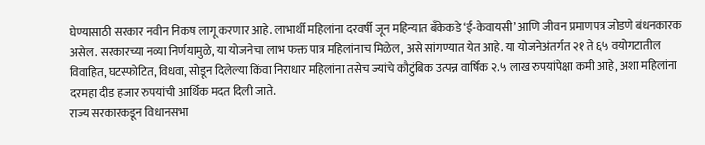घेण्यासाठी सरकार नवीन निकष लागू करणार आहे. लाभार्थी महिलांना दरवर्षी जून महिन्यात बँकेकडे ‘ई-केवायसी’ आणि जीवन प्रमाणपत्र जोडणे बंधनकारक असेल. सरकारच्या नव्या निर्णयामुळे, या योजनेचा लाभ फक्त पात्र महिलांनाच मिळेल, असे सांगण्यात येत आहे. या योजनेअंतर्गत २१ ते ६५ वयोगटातील विवाहित, घटस्फोटित, विधवा, सोडून दिलेल्या किंवा निराधार महिलांना तसेच ज्यांचे कौटुंबिक उत्पन्न वार्षिक २.५ लाख रुपयांपेक्षा कमी आहे, अशा महिलांना दरमहा दीड हजार रुपयांची आर्थिक मदत दिली जाते.
राज्य सरकारकडून विधानसभा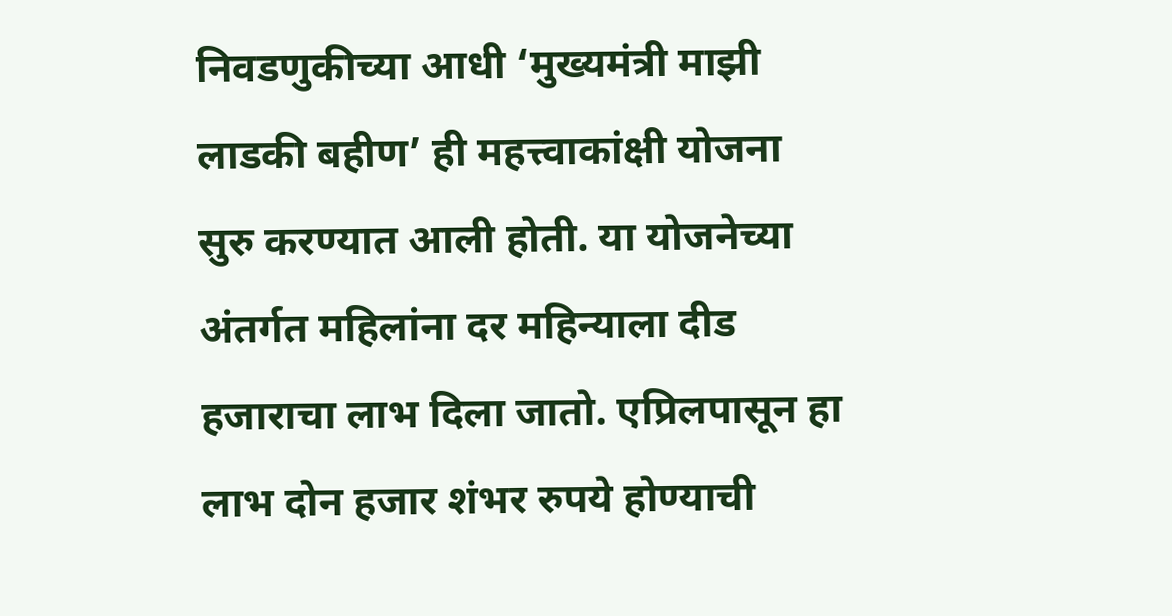निवडणुकीच्या आधी ‘मुख्यमंत्री माझी लाडकी बहीण’ ही महत्त्वाकांक्षी योजना सुरु करण्यात आली होती. या योजनेच्या अंतर्गत महिलांना दर महिन्याला दीड हजाराचा लाभ दिला जातो. एप्रिलपासून हा लाभ दोन हजार शंभर रुपये होण्याची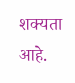शक्यता आहे.